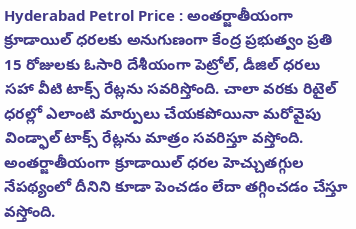Hyderabad Petrol Price : అంతర్జాతీయంగా క్రూడాయిల్ ధరలకు అనుగుణంగా కేంద్ర ప్రభుత్వం ప్రతి 15 రోజులకు ఓసారి దేశీయంగా పెట్రోల్, డీజిల్ ధరలు సహా వీటి టాక్స్ రేట్లను సవరిస్తోంది. చాలా వరకు రిటైల్ ధరల్లో ఎలాంటి మార్పులు చేయకపోయినా మరోవైపు విండ్ఫాల్ టాక్స్ రేట్లను మాత్రం సవరిస్తూ వస్తోంది. అంతర్జాతీయంగా క్రూడాయిల్ ధరల హెచ్చుతగ్గుల నేపథ్యంలో దీనిని కూడా పెంచడం లేదా తగ్గించడం చేస్తూ వస్తోంది.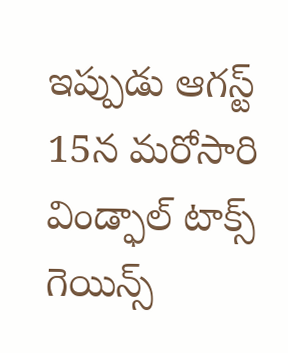ఇప్పుడు ఆగస్ట్ 15న మరోసారి విండ్ఫాల్ టాక్స్ గెయిన్స్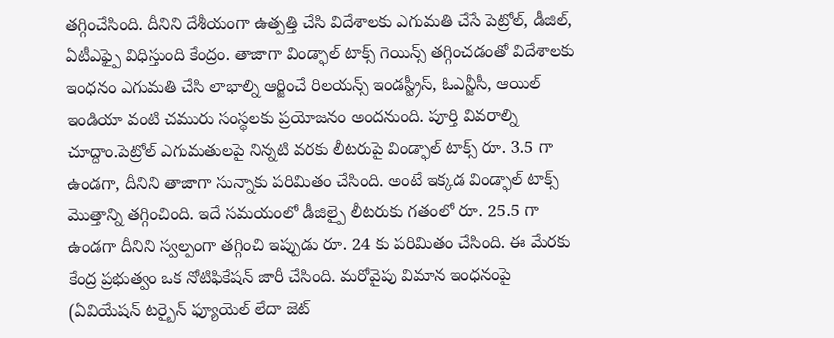తగ్గించేసింది. దీనిని దేశీయంగా ఉత్పత్తి చేసి విదేశాలకు ఎగుమతి చేసే పెట్రోల్, డీజిల్, ఏటీఎఫ్పై విధిస్తుంది కేంద్రం. తాజాగా విండ్ఫాల్ టాక్స్ గెయిన్స్ తగ్గించడంతో విదేశాలకు ఇంధనం ఎగుమతి చేసి లాభాల్ని ఆర్జించే రిలయన్స్ ఇండస్ట్రీస్, ఓఎన్జీసీ, ఆయిల్ ఇండియా వంటి చమురు సంస్థలకు ప్రయోజనం అందనుంది. పూర్తి వివరాల్ని చూద్దాం.పెట్రోల్ ఎగుమతులపై నిన్నటి వరకు లీటరుపై విండ్ఫాల్ టాక్స్ రూ. 3.5 గా ఉండగా, దీనిని తాజాగా సున్నాకు పరిమితం చేసింది. అంటే ఇక్కడ విండ్ఫాల్ టాక్స్ మొత్తాన్ని తగ్గించింది. ఇదే సమయంలో డీజిల్పై లీటరుకు గతంలో రూ. 25.5 గా ఉండగా దీనిని స్వల్పంగా తగ్గించి ఇప్పుడు రూ. 24 కు పరిమితం చేసింది. ఈ మేరకు కేంద్ర ప్రభుత్వం ఒక నోటిఫికేషన్ జారీ చేసింది. మరోవైపు విమాన ఇంధనంపై (ఏవియేషన్ టర్బైన్ ఫ్యూయెల్ లేదా జెట్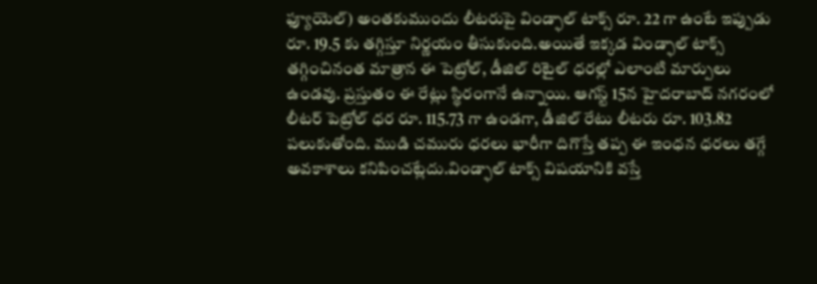ఫ్యూయెల్) అంతకుముందు లీటరుపై విండ్ఫాల్ టాక్స్ రూ. 22 గా ఉంటే ఇప్పుడు రూ. 19.5 కు తగ్గిస్తూ నిర్ణయం తీసుకుంది.అయితే ఇక్కడ విండ్ఫాల్ టాక్స్ తగ్గించినంత మాత్రాన ఈ పెట్రోల్, డీజిల్ రిటైల్ ధరల్లో ఎలాంటి మార్పులు ఉండవు. ప్రస్తుతం ఈ రేట్లు స్థిరంగానే ఉన్నాయి. ఆగస్ట్ 15న హైదరాబాద్ నగరంలో లీటర్ పెట్రోల్ ధర రూ. 115.73 గా ఉండగా, డీజిల్ రేటు లీటరు రూ. 103.82 పలుకుతోంది. ముడి చమురు ధరలు భారీగా దిగొస్తే తప్ప ఈ ఇంధన ధరలు తగ్గే అవకాశాలు కనిపించట్లేదు.విండ్ఫాల్ టాక్స్ విషయానికి వస్తే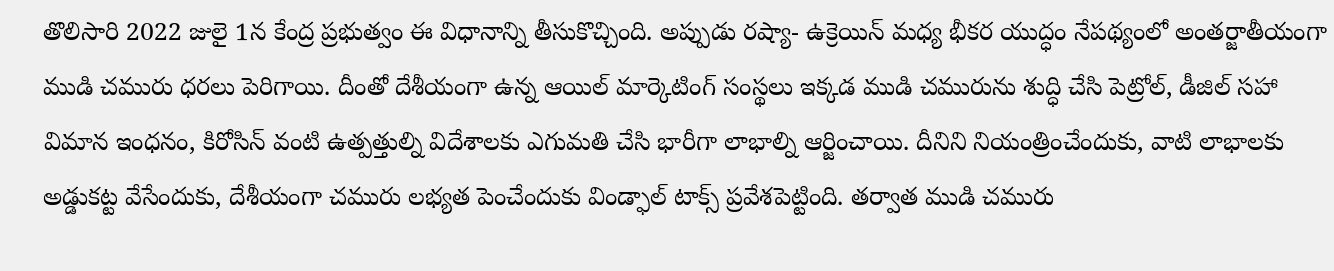తొలిసారి 2022 జులై 1న కేంద్ర ప్రభుత్వం ఈ విధానాన్ని తీసుకొచ్చింది. అప్పుడు రష్యా- ఉక్రెయిన్ మధ్య భీకర యుద్ధం నేపథ్యంలో అంతర్జాతీయంగా ముడి చమురు ధరలు పెరిగాయి. దీంతో దేశీయంగా ఉన్న ఆయిల్ మార్కెటింగ్ సంస్థలు ఇక్కడ ముడి చమురును శుద్ధి చేసి పెట్రోల్, డీజిల్ సహా విమాన ఇంధనం, కిరోసిన్ వంటి ఉత్పత్తుల్ని విదేశాలకు ఎగుమతి చేసి భారీగా లాభాల్ని ఆర్జించాయి. దీనిని నియంత్రించేందుకు, వాటి లాభాలకు అడ్డుకట్ట వేసేందుకు, దేశీయంగా చమురు లభ్యత పెంచేందుకు విండ్ఫాల్ టాక్స్ ప్రవేశపెట్టింది. తర్వాత ముడి చమురు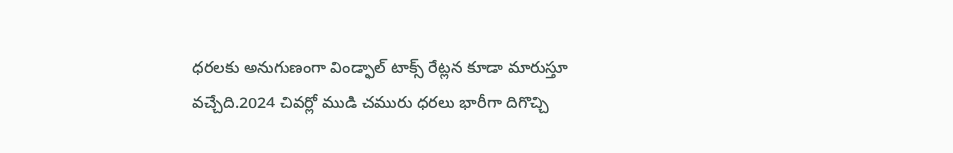ధరలకు అనుగుణంగా విండ్ఫాల్ టాక్స్ రేట్లన కూడా మారుస్తూ వచ్చేది.2024 చివర్లో ముడి చమురు ధరలు భారీగా దిగొచ్చి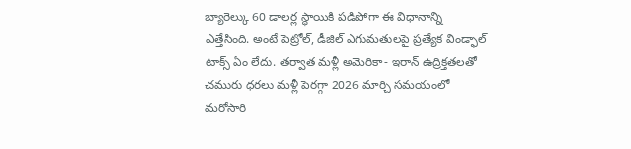బ్యారెల్కు 60 డాలర్ల స్థాయికి పడిపోగా ఈ విధానాన్ని ఎత్తేసింది. అంటే పెట్రోల్, డీజిల్ ఎగుమతులపై ప్రత్యేక విండ్ఫాల్ టాక్స్ ఏం లేదు. తర్వాత మళ్లీ అమెరికా- ఇరాన్ ఉద్రిక్తతలతో చమురు ధరలు మళ్లీ పెరగ్గా 2026 మార్చి సమయంలో మరోసారి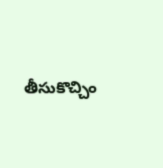తీసుకొచ్చిం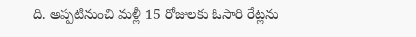ది. అప్పటినుంచి మళ్లీ 15 రోజులకు ఓసారి రేట్లను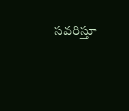సవరిస్తూ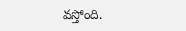వస్తోంది.